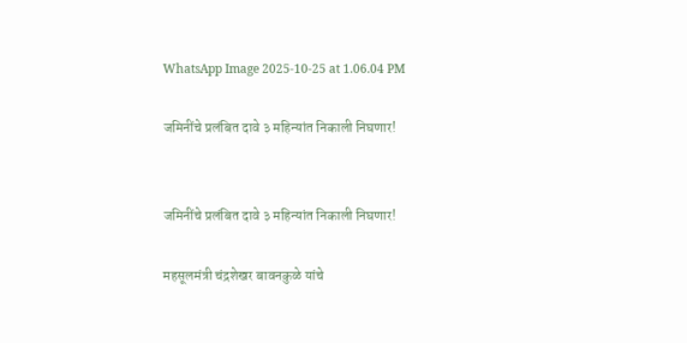WhatsApp Image 2025-10-25 at 1.06.04 PM

जमिनींचे प्रलंबित दावे ३ महिन्यांत निकाली निघणार!


जमिनींचे प्रलंबित दावे ३ महिन्यांत निकाली निघणार!

महसूलमंत्री चंद्रशेखर बावनकुळे यांचे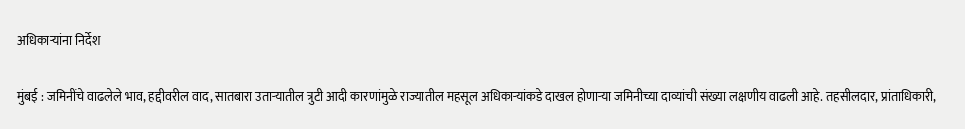अधिकाऱ्यांना निर्देश

मुंबई : जमिनींचे वाढलेले भाव, हद्दीवरील वाद, सातबारा उताऱ्यातील त्रुटी आदी कारणांमुळे राज्यातील महसूल अधिकाऱ्यांकडे दाखल होणाऱ्या जमिनीच्या दाव्यांची संख्या लक्षणीय वाढली आहे. तहसीलदार, प्रांताधिकारी,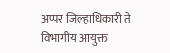अप्पर जिल्हाधिकारी ते विभागीय आयुक्त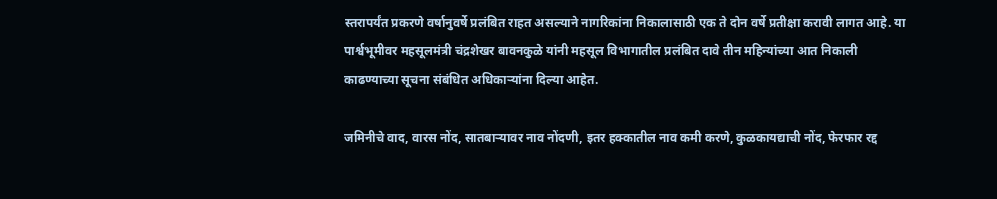स्तरापर्यंत प्रकरणे वर्षानुवर्षे प्रलंबित राहत असल्याने नागरिकांना निकालासाठी एक ते दोन वर्षे प्रतीक्षा करावी लागत आहे. या पार्श्वभूमीवर महसूलमंत्री चंद्रशेखर बावनकुळे यांनी महसूल विभागातील प्रलंबित दावे तीन महिन्यांच्या आत निकाली काढण्याच्या सूचना संबंधित अधिकाऱ्यांना दिल्या आहेत.

जमिनीचे वाद, वारस नोंद, सातबाऱ्यावर नाव नोंदणी, इतर हक्कातील नाव कमी करणे, कुळकायद्याची नोंद, फेरफार रद्द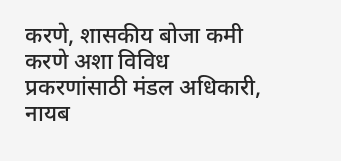करणे, शासकीय बोजा कमी करणे अशा विविध प्रकरणांसाठी मंडल अधिकारी, नायब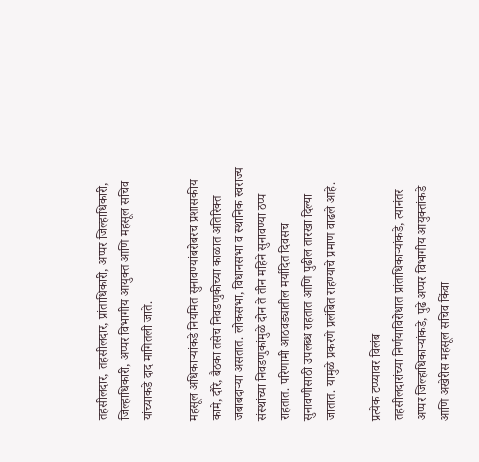तहसीलदार, तहसीलदार, प्रांताधिकारी, अप्पर जिल्हाधिकारी, जिल्हाधिकारी, अप्पर विभागीय आयुक्त आणि महसूल सचिव यांच्याकडे दाद मागितली जाते.

महसूल अधिकाऱ्यांकडे नियमित सुनावण्यांबरोबरच प्रशासकीय कामे, दौरे, बैठका तसेच निवडणुकीच्या काळात अतिरिक्त जबाबदाऱ्या असतात. लोकसभा, विधानसभा व स्थानिक स्वराज्य संस्थांच्या निवडणुकांमुळे दोन ते तीन महिने सुनावण्या ठप्प राहतात. परिणामी आठवड्यातील मर्यादित दिवसच सुनावणीसाठी उपलब्ध राहतात आणि पुढील तारखा दिल्या जातात. यामुळे प्रकरणे प्रलंबित राहण्याचे प्रमाण वाढले आहे.

प्रत्येक टप्प्यावर विलंब
तहसीलदारांच्या निर्णयाविरोधात प्रांताधिकाऱ्यांकडे, त्यानंतर अप्पर जिल्हाधिकाऱ्यांकडे, पुढे अप्पर विभागीय आयुक्तांकडे आणि अखेरीस महसूल सचिव किंवा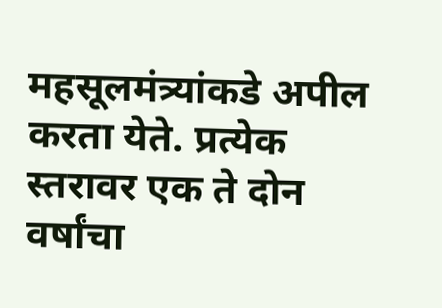महसूलमंत्र्यांकडे अपील करता येते. प्रत्येक स्तरावर एक ते दोन वर्षांचा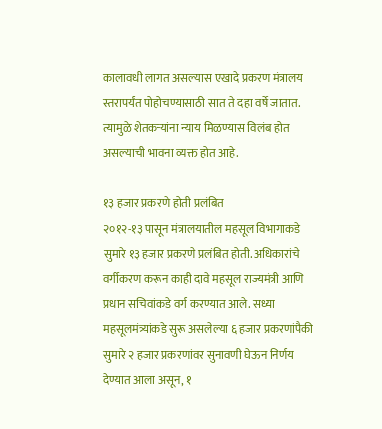कालावधी लागत असल्यास एखादे प्रकरण मंत्रालय स्तरापर्यंत पोहोचण्यासाठी सात ते दहा वर्षे जातात. त्यामुळे शेतकऱ्यांना न्याय मिळण्यास विलंब होत असल्याची भावना व्यक्त होत आहे.

१३ हजार प्रकरणे होती प्रलंबित
२०१२-१३ पासून मंत्रालयातील महसूल विभागाकडे सुमारे १३ हजार प्रकरणे प्रलंबित होती. अधिकारांचे वर्गीकरण करून काही दावे महसूल राज्यमंत्री आणि प्रधान सचिवांकडे वर्ग करण्यात आले. सध्या महसूलमंत्र्यांकडे सुरू असलेल्या ६ हजार प्रकरणांपैकी सुमारे २ हजार प्रकरणांवर सुनावणी घेऊन निर्णय देण्यात आला असून, १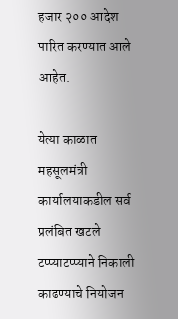हजार २०० आदेश पारित करण्यात आले आहेत.

येत्या काळात महसूलमंत्री कार्यालयाकडील सर्व प्रलंबित खटले टप्प्याटप्प्याने निकाली काढण्याचे नियोजन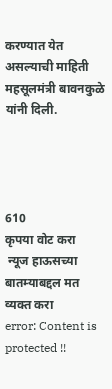करण्यात येत असल्याची माहिती महसूलमंत्री बावनकुळे यांनी दिली.




610
कृपया वोट करा
 न्यूज हाऊसच्या बातम्याबद्दल मत व्यक्त करा
error: Content is protected !!